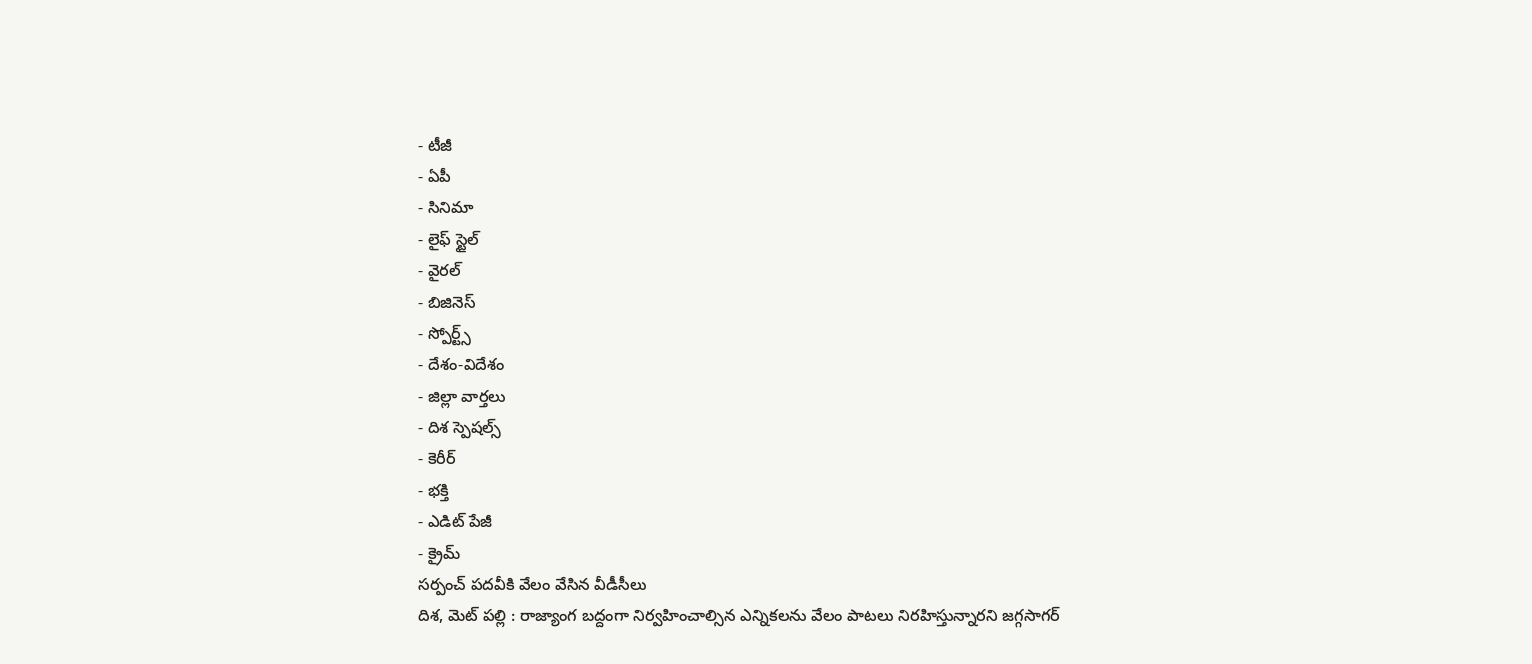- టీజీ
- ఏపీ
- సినిమా
- లైఫ్ స్టైల్
- వైరల్
- బిజినెస్
- స్పోర్ట్స్
- దేశం-విదేశం
- జిల్లా వార్తలు
- దిశ స్పెషల్స్
- కెరీర్
- భక్తి
- ఎడిట్ పేజీ
- క్రైమ్
సర్పంచ్ పదవీకి వేలం వేసిన వీడీసీలు
దిశ, మెట్ పల్లి : రాజ్యాంగ బద్దంగా నిర్వహించాల్సిన ఎన్నికలను వేలం పాటలు నిరహిస్తున్నారని జగ్గసాగర్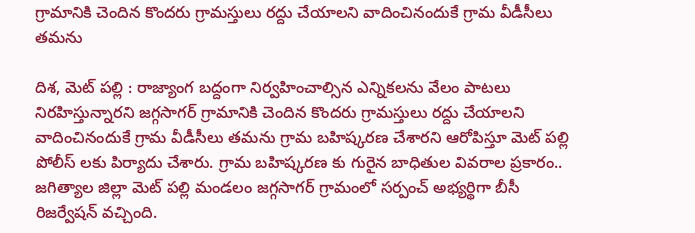గ్రామానికి చెందిన కొందరు గ్రామస్తులు రద్దు చేయాలని వాదించినందుకే గ్రామ వీడీసీలు తమను

దిశ, మెట్ పల్లి : రాజ్యాంగ బద్దంగా నిర్వహించాల్సిన ఎన్నికలను వేలం పాటలు నిరహిస్తున్నారని జగ్గసాగర్ గ్రామానికి చెందిన కొందరు గ్రామస్తులు రద్దు చేయాలని వాదించినందుకే గ్రామ వీడీసీలు తమను గ్రామ బహిష్కరణ చేశారని ఆరోపిస్తూ మెట్ పల్లి పోలీస్ లకు పిర్యాదు చేశారు. గ్రామ బహిష్కరణ కు గురైన బాధితుల వివరాల ప్రకారం.. జగిత్యాల జిల్లా మెట్ పల్లి మండలం జగ్గసాగర్ గ్రామంలో సర్పంచ్ అభ్యర్థిగా బీసీ రిజర్వేషన్ వచ్చింది.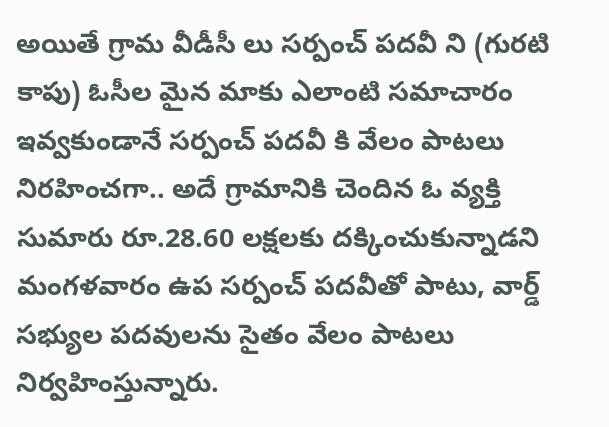అయితే గ్రామ వీడీసీ లు సర్పంచ్ పదవీ ని (గురటి కాపు) ఓసీల మైన మాకు ఎలాంటి సమాచారం ఇవ్వకుండానే సర్పంచ్ పదవీ కి వేలం పాటలు నిరహించగా.. అదే గ్రామానికి చెందిన ఓ వ్యక్తి సుమారు రూ.28.60 లక్షలకు దక్కించుకున్నాడని మంగళవారం ఉప సర్పంచ్ పదవీతో పాటు, వార్డ్ సభ్యుల పదవులను సైతం వేలం పాటలు నిర్వహింస్తున్నారు.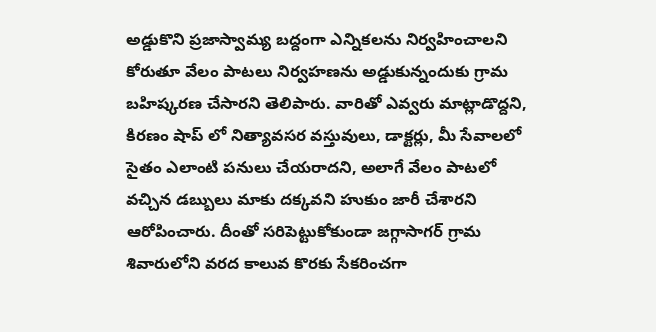అడ్డుకొని ప్రజాస్వామ్య బద్దంగా ఎన్నికలను నిర్వహించాలని కోరుతూ వేలం పాటలు నిర్వహణను అడ్డుకున్నందుకు గ్రామ బహిష్కరణ చేసారని తెలిపారు. వారితో ఎవ్వరు మాట్లాడొద్దని, కిరణం షాప్ లో నిత్యావసర వస్తువులు, డాక్టర్లు, మీ సేవాలలో సైతం ఎలాంటి పనులు చేయరాదని, అలాగే వేలం పాటలో వచ్చిన డబ్బులు మాకు దక్కవని హుకుం జారీ చేశారని ఆరోపించారు. దీంతో సరిపెట్టుకోకుండా జగ్గాసాగర్ గ్రామ శివారులోని వరద కాలువ కొరకు సేకరించగా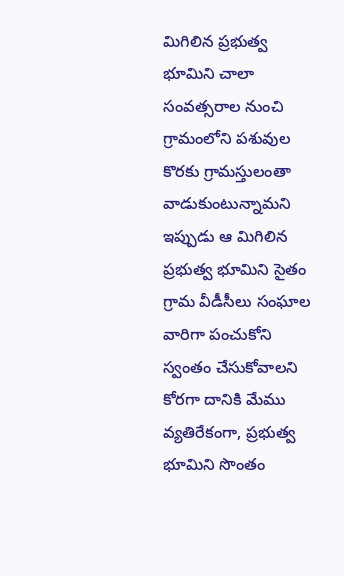మిగిలిన ప్రభుత్వ భూమిని చాలా సంవత్సరాల నుంచి గ్రామంలోని పశువుల కొరకు గ్రామస్తులంతా వాడుకుంటున్నామని ఇప్పుడు ఆ మిగిలిన ప్రభుత్వ భూమిని సైతం గ్రామ వీడీసీలు సంఘాల వారిగా పంచుకోని స్వంతం చేసుకోవాలని కోరగా దానికి మేము వ్యతిరేకంగా, ప్రభుత్వ భూమిని సొంతం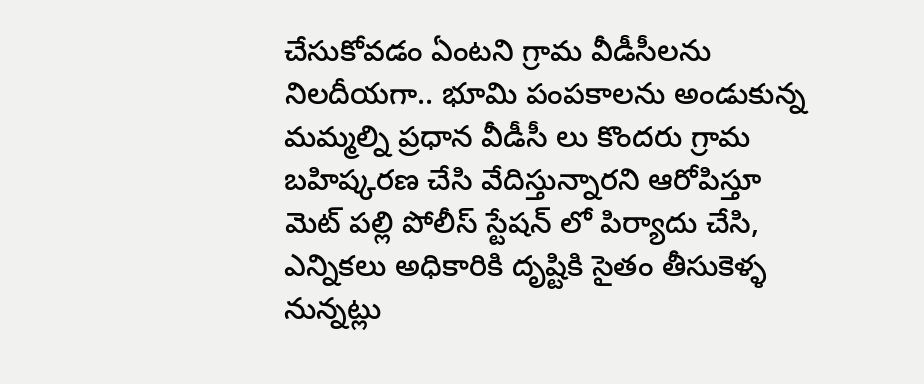చేసుకోవడం ఏంటని గ్రామ వీడీసీలను నిలదీయగా.. భూమి పంపకాలను అండుకున్న మమ్మల్ని ప్రధాన వీడీసీ లు కొందరు గ్రామ బహిష్కరణ చేసి వేదిస్తున్నారని ఆరోపిస్తూ మెట్ పల్లి పోలీస్ స్టేషన్ లో పిర్యాదు చేసి, ఎన్నికలు అధికారికి దృష్టికి సైతం తీసుకెళ్ళ నున్నట్లు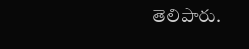తెలిపారు.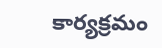కార్యక్రమం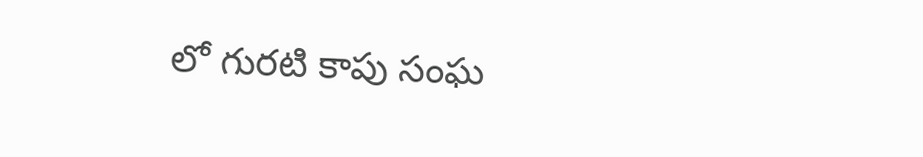లో గురటి కాపు సంఘ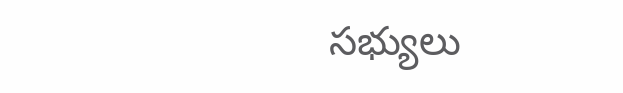సభ్యులు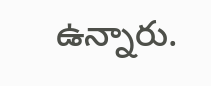ఉన్నారు.